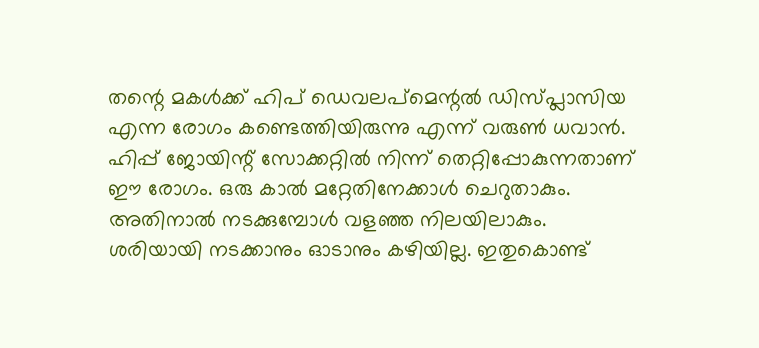തന്റെ മകൾക്ക് ഹിപ് ഡെവലപ്മെന്റൽ ഡിസ്പ്ലാസിയ എന്ന രോഗം കണ്ടെത്തിയിരുന്നു എന്ന് വരുൺ ധവാൻ. ഹിപ്പ് ജോയിന്റ് സോക്കറ്റിൽ നിന്ന് തെറ്റിപ്പോകുന്നതാണ് ഈ രോഗം. ഒരു കാൽ മറ്റേതിനേക്കാൾ ചെറുതാകും. അതിനാൽ നടക്കുമ്പോൾ വളഞ്ഞ നിലയിലാകും.
ശരിയായി നടക്കാനും ഓടാനും കഴിയില്ല. ഇതുകൊണ്ട്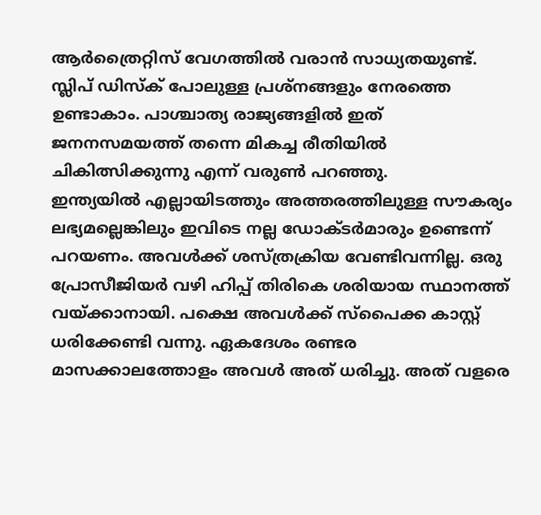ആർത്രൈറ്റിസ് വേഗത്തിൽ വരാൻ സാധ്യതയുണ്ട്. സ്ലിപ് ഡിസ്ക് പോലുള്ള പ്രശ്നങ്ങളും നേരത്തെ ഉണ്ടാകാം. പാശ്ചാത്യ രാജ്യങ്ങളിൽ ഇത് ജനനസമയത്ത് തന്നെ മികച്ച രീതിയിൽ ചികിത്സിക്കുന്നു എന്ന് വരുൺ പറഞ്ഞു.
ഇന്ത്യയിൽ എല്ലായിടത്തും അത്തരത്തിലുള്ള സൗകര്യം ലഭ്യമല്ലെങ്കിലും ഇവിടെ നല്ല ഡോക്ടർമാരും ഉണ്ടെന്ന് പറയണം. അവൾക്ക് ശസ്ത്രക്രിയ വേണ്ടിവന്നില്ല. ഒരു പ്രോസീജിയർ വഴി ഹിപ്പ് തിരികെ ശരിയായ സ്ഥാനത്ത് വയ്ക്കാനായി. പക്ഷെ അവൾക്ക് സ്പൈക്ക കാസ്റ്റ് ധരിക്കേണ്ടി വന്നു. ഏകദേശം രണ്ടര മാസക്കാലത്തോളം അവൾ അത് ധരിച്ചു. അത് വളരെ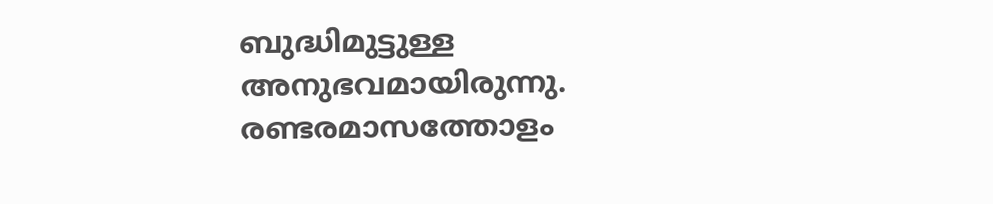ബുദ്ധിമുട്ടുള്ള അനുഭവമായിരുന്നു.
രണ്ടരമാസത്തോളം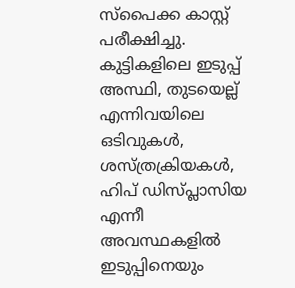സ്പൈക്ക കാസ്റ്റ് പരീക്ഷിച്ചു. കുട്ടികളിലെ ഇടുപ്പ് അസ്ഥി, തുടയെല്ല് എന്നിവയിലെ ഒടിവുകൾ, ശസ്ത്രക്രിയകൾ, ഹിപ് ഡിസ്പ്ലാസിയ എന്നീ അവസ്ഥകളിൽ ഇടുപ്പിനെയും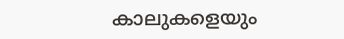കാലുകളെയും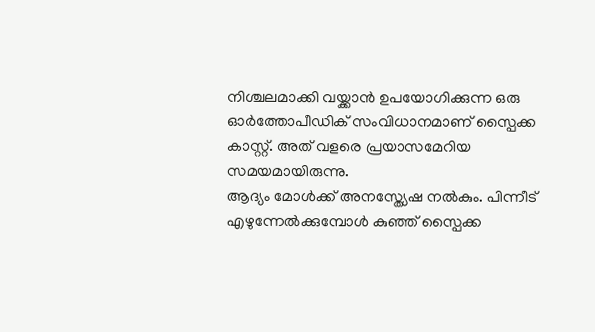നിശ്ചലമാക്കി വയ്ക്കാൻ ഉപയോഗിക്കുന്ന ഒരു ഓർത്തോപീഡിക് സംവിധാനമാണ് സ്പൈക്ക കാസ്റ്റ്. അത് വളരെ പ്രയാസമേറിയ സമയമായിരുന്നു.
ആദ്യം മോൾക്ക് അനസ്ത്യേഷ നൽകും. പിന്നീട് എഴുന്നേൽക്കുമ്പോൾ കുഞ്ഞ് സ്പൈക്ക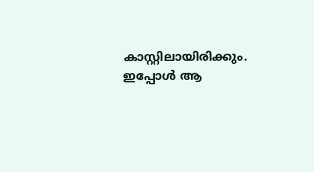കാസ്റ്റിലായിരിക്കും. ഇപ്പോൾ ആ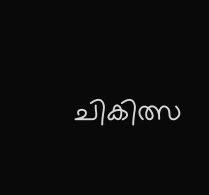ചികിത്സ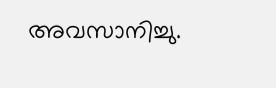അവസാനിച്ചു.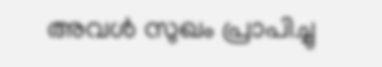അവൾ സുഖം പ്രാപിച്ചു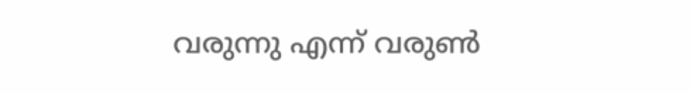വരുന്നു എന്ന് വരുൺ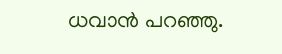ധവാൻ പറഞ്ഞു.